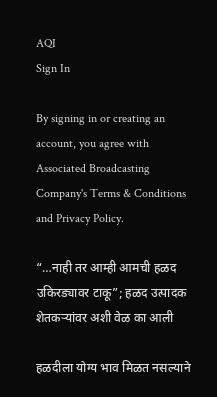AQI
Sign In

By signing in or creating an account, you agree with Associated Broadcasting Company's Terms & Conditions and Privacy Policy.

“…नाही तर आम्ही आमची हळद उकिरड्यावर टाकू”; हळद उत्पादक शेतकऱ्यांवर अशी वेळ का आली

हळदीला योग्य भाव मिळत नसल्याने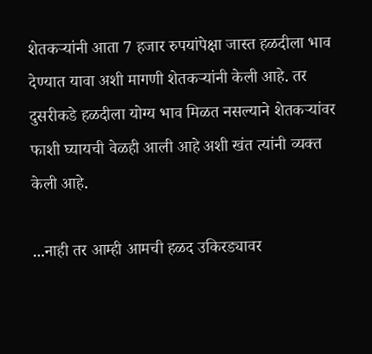शेतकऱ्यांनी आता 7 हजार रुपयांपेक्षा जास्त हळदीला भाव देण्यात यावा अशी मागणी शेतकऱ्यांनी केली आहे. तर दुसरीकडे हळदीला योग्य भाव मिळत नसल्याने शेतकऱ्यांवर फाशी घ्यायची वेळही आली आहे अशी खंत त्यांनी व्यक्त केली आहे.

...नाही तर आम्ही आमची हळद उकिरड्यावर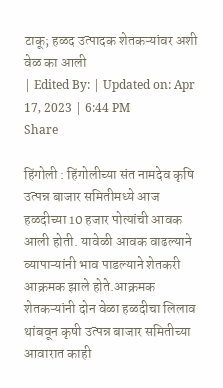टाकू; हळद उत्पादक शेतकऱ्यांवर अशी वेळ का आली
| Edited By: | Updated on: Apr 17, 2023 | 6:44 PM
Share

हिंगोली : हिंगोलीच्या संत नामदेव कृषि उत्पन्न बाजार समितीमध्ये आज हळदीच्या 10 हजार पोत्यांची आवक आली होती. यावेळी आवक वाढल्याने व्यापाऱ्यांनी भाव पाडल्याने शेतकरी आक्रमक झाले होते.आक्रमक शेतकऱ्यांनी दोन वेळा हळदीचा लिलाव थांबवून कृषी उत्पन्न बाजार समितीच्या आवारात काही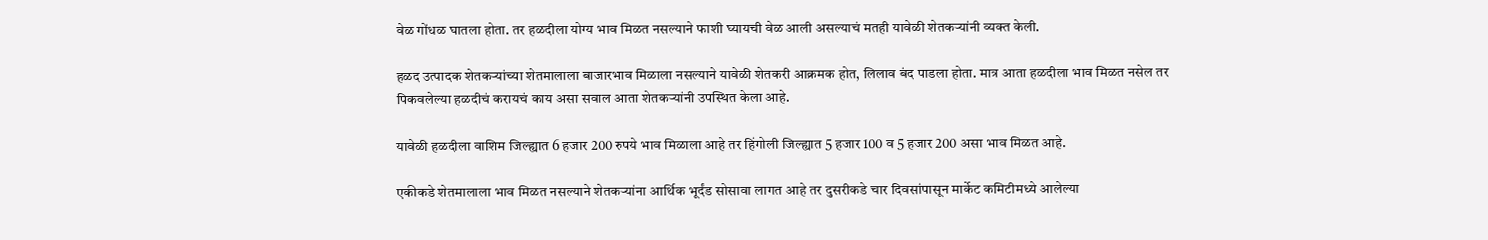वेळ गोंधळ घातला होता. तर हळदीला योग्य भाव मिळत नसल्याने फाशी घ्यायची वेळ आली असल्याचं मतही यावेळी शेतकऱ्यांनी व्यक्त केली.

हळद उत्पादक शेतकऱ्यांच्या शेतमालाला बाजारभाव मिळाला नसल्याने यावेळी शेतकरी आक्रमक होत, लिलाव बंद पाडला होता. मात्र आता हळदीला भाव मिळत नसेल तर पिकवलेल्या हळदीचं करायचं काय असा सवाल आता शेतकऱ्यांनी उपस्थित केला आहे.

यावेळी हळदीला वाशिम जिल्ह्यात 6 हजार 200 रुपये भाव मिळाला आहे तर हिंगोली जिल्ह्यात 5 हजार 100 व 5 हजार 200 असा भाव मिळत आहे.

एकीकडे शेतमालाला भाव मिळत नसल्याने शेतकऱ्यांना आर्थिक भूर्दंड सोसावा लागत आहे तर दुसरीकडे चार दिवसांपासून मार्केट कमिटीमध्ये आलेल्या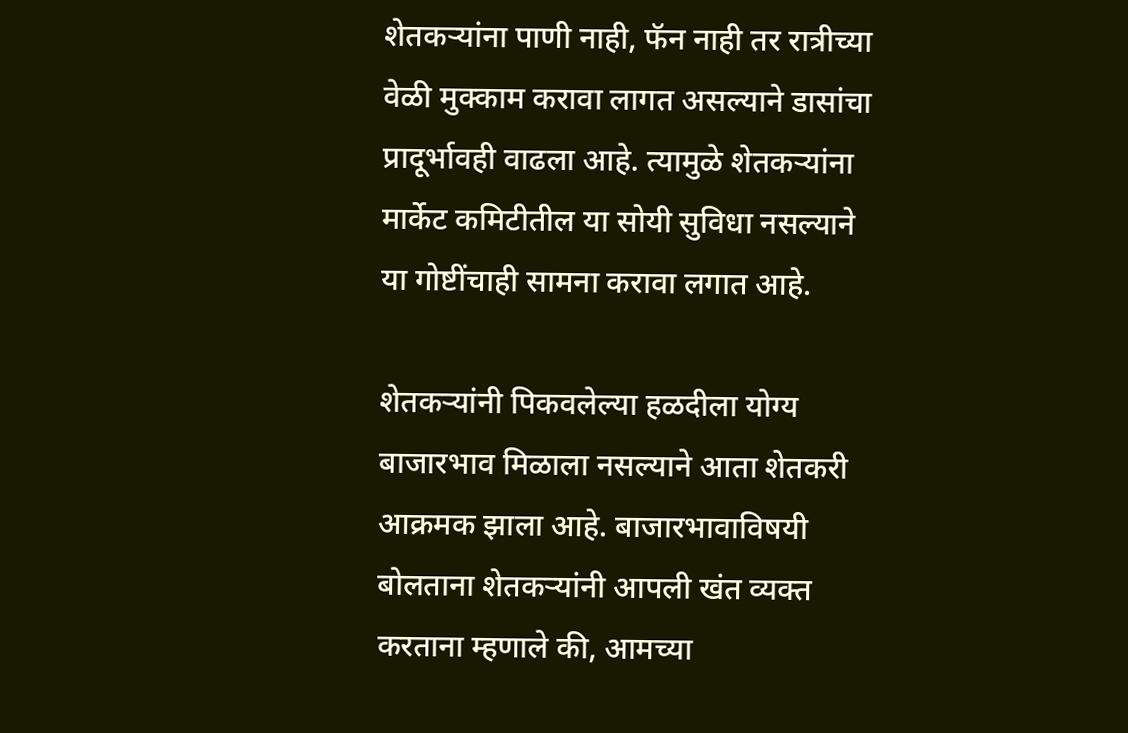शेतकऱ्यांना पाणी नाही, फॅन नाही तर रात्रीच्या वेळी मुक्काम करावा लागत असल्याने डासांचा प्रादूर्भावही वाढला आहे. त्यामुळे शेतकऱ्यांना मार्केट कमिटीतील या सोयी सुविधा नसल्याने या गोष्टींचाही सामना करावा लगात आहे.

शेतकऱ्यांनी पिकवलेल्या हळदीला योग्य बाजारभाव मिळाला नसल्याने आता शेतकरी आक्रमक झाला आहे. बाजारभावाविषयी बोलताना शेतकऱ्यांनी आपली खंत व्यक्त करताना म्हणाले की, आमच्या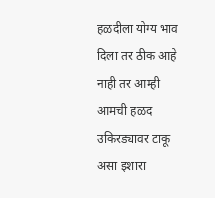हळदीला योग्य भाव दिला तर ठीक आहे नाही तर आम्ही आमची हळद उकिरड्यावर टाकू असा इशारा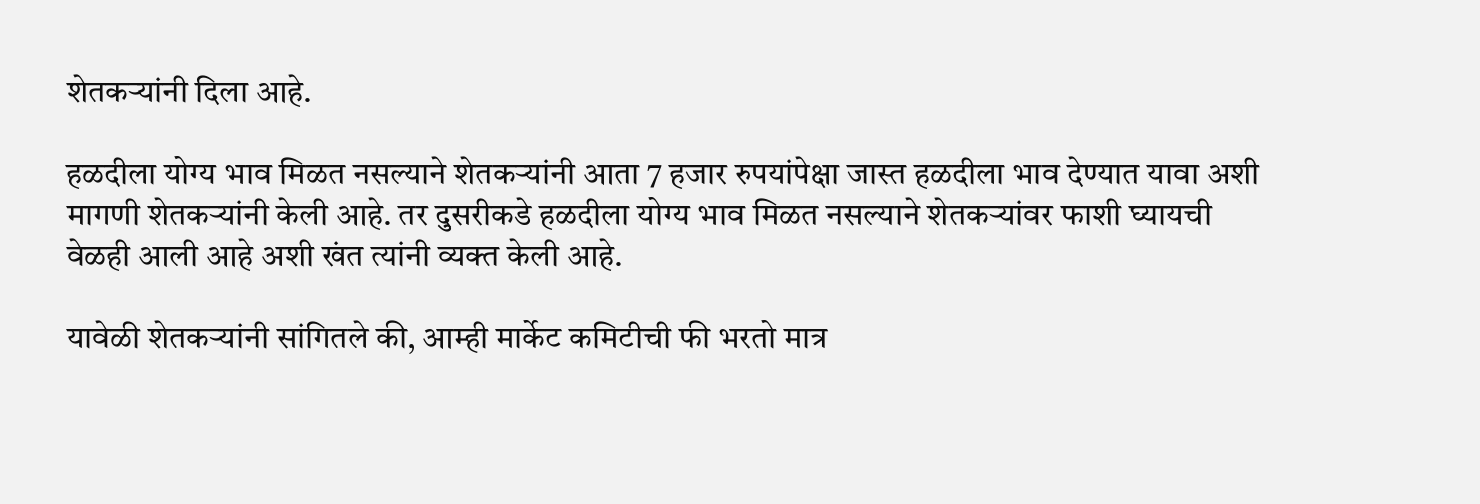शेतकऱ्यांनी दिला आहे.

हळदीला योग्य भाव मिळत नसल्याने शेतकऱ्यांनी आता 7 हजार रुपयांपेक्षा जास्त हळदीला भाव देण्यात यावा अशी मागणी शेतकऱ्यांनी केली आहे. तर दुसरीकडे हळदीला योग्य भाव मिळत नसल्याने शेतकऱ्यांवर फाशी घ्यायची वेळही आली आहे अशी खंत त्यांनी व्यक्त केली आहे.

यावेळी शेतकऱ्यांनी सांगितले की, आम्ही मार्केट कमिटीची फी भरतो मात्र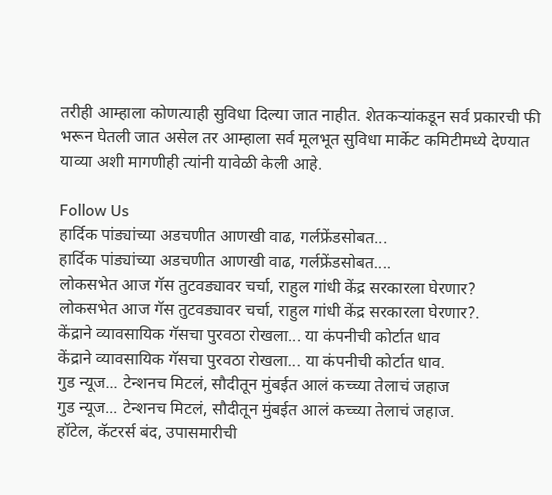तरीही आम्हाला कोणत्याही सुविधा दिल्या जात नाहीत. शेतकऱ्यांकडून सर्व प्रकारची फी भरून घेतली जात असेल तर आम्हाला सर्व मूलभूत सुविधा मार्केट कमिटीमध्ये देण्यात याव्या अशी मागणीही त्यांनी यावेळी केली आहे.

Follow Us
हार्दिक पांड्यांच्या अडचणीत आणखी वाढ, गर्लफ्रेंडसोबत...
हार्दिक पांड्यांच्या अडचणीत आणखी वाढ, गर्लफ्रेंडसोबत....
लोकसभेत आज गॅस तुटवड्यावर चर्चा, राहुल गांधी केंद्र सरकारला घेरणार?
लोकसभेत आज गॅस तुटवड्यावर चर्चा, राहुल गांधी केंद्र सरकारला घेरणार?.
केंद्राने व्यावसायिक गॅसचा पुरवठा रोखला... या कंपनीची कोर्टात धाव
केंद्राने व्यावसायिक गॅसचा पुरवठा रोखला... या कंपनीची कोर्टात धाव.
गुड न्यूज... टेन्शनच मिटलं, सौदीतून मुंबईत आलं कच्च्या तेलाचं जहाज
गुड न्यूज... टेन्शनच मिटलं, सौदीतून मुंबईत आलं कच्च्या तेलाचं जहाज.
हॉटेल, कॅटरर्स बंद, उपासमारीची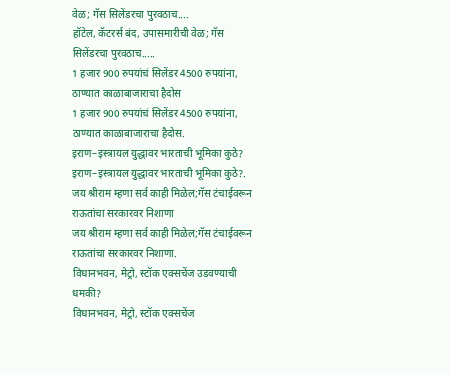वेळ; गॅस सिलेंडरचा पुरवठाच....
हॉटेल, कॅटरर्स बंद, उपासमारीची वेळ; गॅस सिलेंडरचा पुरवठाच.....
1 हजार 900 रुपयांचं सिलेंडर 4500 रुपयांना, ठाण्यात काळाबाजाराचा हैदोस
1 हजार 900 रुपयांचं सिलेंडर 4500 रुपयांना, ठाण्यात काळाबाजाराचा हैदोस.
इराण–इस्त्रायल युद्धावर भारताची भूमिका कुठे?
इराण–इस्त्रायल युद्धावर भारताची भूमिका कुठे?.
जय श्रीराम म्हणा सर्व काही मिळेल;गॅस टंचाईवरून राऊतांचा सरकारवर निशाणा
जय श्रीराम म्हणा सर्व काही मिळेल;गॅस टंचाईवरून राऊतांचा सरकारवर निशाणा.
विधानभवन, मेट्रो, स्टॉक एक्सचेंज उडवण्याची धमकी?
विधानभवन, मेट्रो, स्टॉक एक्सचेंज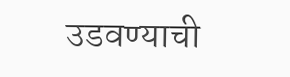उडवण्याची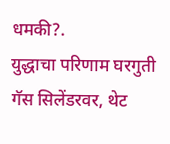धमकी?.
युद्धाचा परिणाम घरगुती गॅस सिलेंडरवर, थेट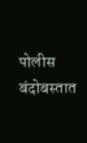पोलीस बंदोबस्तात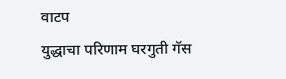वाटप
युद्धाचा परिणाम घरगुती गॅस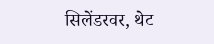सिलेंडरवर, थेट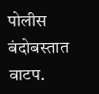पोलीस बंदोबस्तात वाटप.